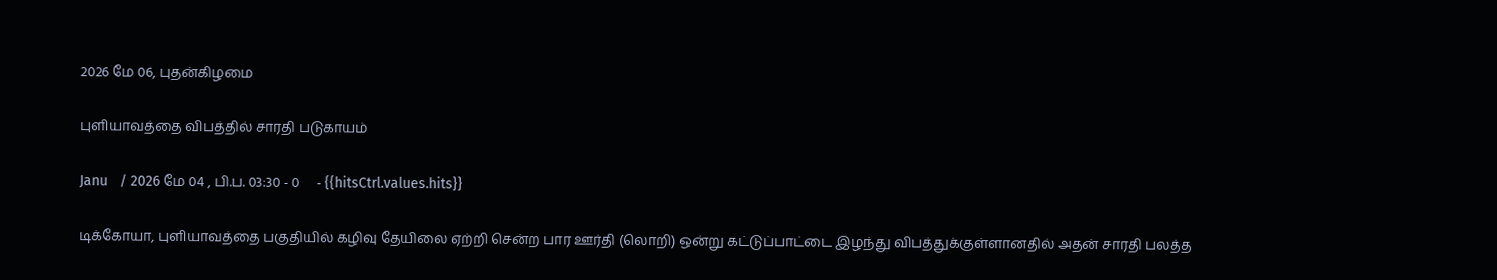2026 மே 06, புதன்கிழமை

புளியாவத்தை விபத்தில் சாரதி படுகாயம்

Janu   / 2026 மே 04 , பி.ப. 03:30 - 0     - {{hitsCtrl.values.hits}}

டிக்கோயா, புளியாவத்தை பகுதியில் கழிவு தேயிலை ஏற்றி சென்ற பார ஊர்தி (லொறி) ஒன்று கட்டுப்பாட்டை இழந்து விபத்துக்குள்ளானதில் அதன் சாரதி பலத்த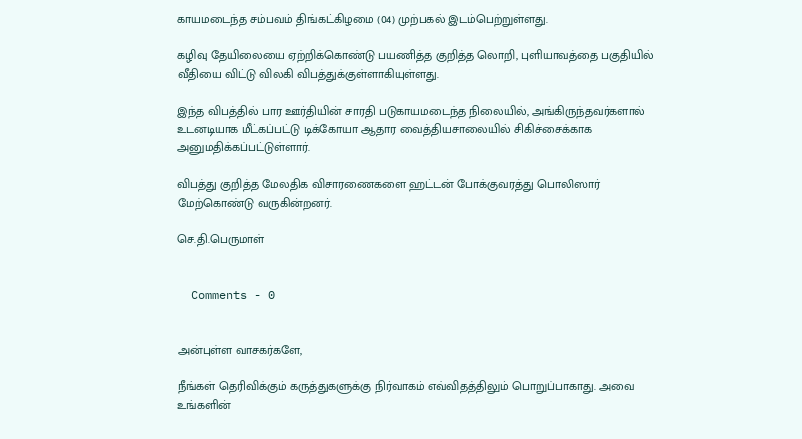காயமடைந்த சம்பவம் திங்கட்கிழமை (04) முற்பகல் இடம்பெற்றுள்ளது.

கழிவு தேயிலையை ஏற்றிக்கொண்டு பயணித்த குறித்த லொறி, புளியாவத்தை பகுதியில் வீதியை விட்டு விலகி விபத்துக்குள்ளாகியுள்ளது.

இந்த விபத்தில் பார ஊர்தியின் சாரதி படுகாயமடைந்த நிலையில், அங்கிருந்தவர்களால் உடனடியாக மீட்கப்பட்டு டிக்கோயா ஆதார வைத்தியசாலையில் சிகிச்சைக்காக அனுமதிக்கப்பட்டுள்ளார்.

விபத்து குறித்த மேலதிக விசாரணைகளை ஹட்டன் போக்குவரத்து பொலிஸார் மேற்கொண்டு வருகின்றனர்.

செ.தி.பெருமாள்


  Comments - 0


அன்புள்ள வாசகர்களே,

நீங்கள் தெரிவிக்கும் கருத்துகளுக்கு நிர்வாகம் எவ்விதத்திலும் பொறுப்பாகாது. அவை உங்களின்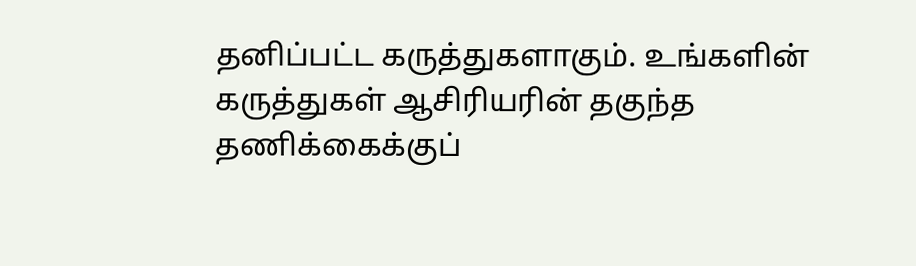தனிப்பட்ட கருத்துகளாகும். உங்களின் கருத்துகள் ஆசிரியரின் தகுந்த தணிக்கைக்குப்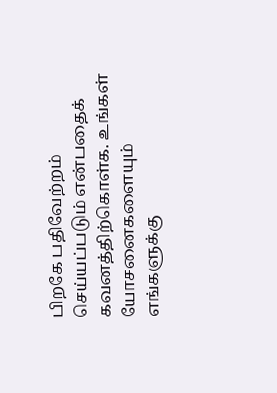பிறகே பதிவேற்றம் செய்யப்படும் என்பதைக் கவனத்திற்கொள்க. உங்கள் யோசனைகளையும் எங்களுக்கு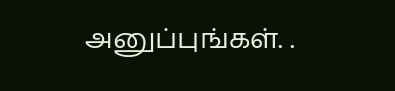அனுப்புங்கள். .